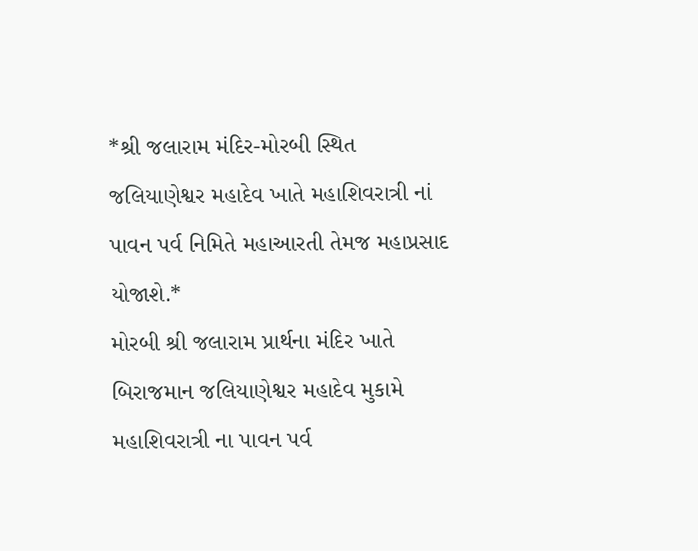*શ્રી જલારામ મંદિર-મોરબી સ્થિત જલિયાણેશ્વર મહાદેવ ખાતે મહાશિવરાત્રી નાં પાવન પર્વ નિમિતે મહાઆરતી તેમજ મહાપ્રસાદ યોજાશે.*
મોરબી શ્રી જલારામ પ્રાર્થના મંદિર ખાતે બિરાજમાન જલિયાણેશ્વર મહાદેવ મુકામે મહાશિવરાત્રી ના પાવન પર્વ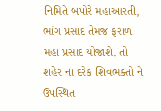નિમિતે બપોરે મહાઆરતી, ભાંગ પ્રસાદ તેમજ ફરાળ મહા પ્રસાદ યોજાશે. તો શહેર ના દરેક શિવભક્તો ને ઉપસ્થિત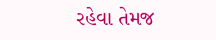રહેવા તેમજ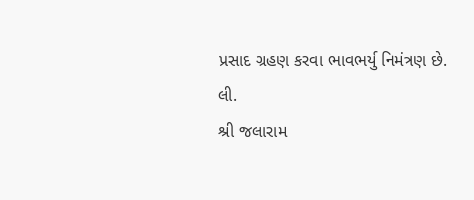પ્રસાદ ગ્રહણ કરવા ભાવભર્યુ નિમંત્રણ છે.
લી.
શ્રી જલારામ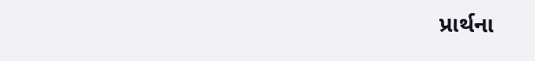પ્રાર્થના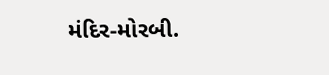મંદિર-મોરબી.